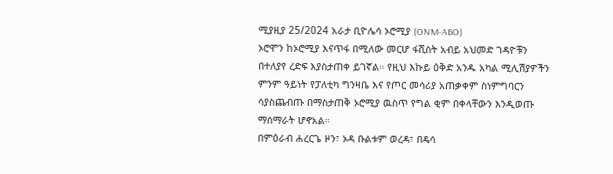ሚያዚያ 25/2024 አራታ ቢዮሌሳ ኦሮሚያ (ONM-ABO)
ኦሮሞን ከኦሮሚያ እናጥፋ በሚለው መርሆ ፋሺስት አብይ አህመድ ገዳዮቹን በተለያየ ረድፍ እያስታጠቀ ይገኛል። የዚህ እኩይ ዕቅድ አንዱ አካል ሚሊሽያዎችን ምንም ዓይነት የፓለቲካ ግንዛቤ እና የጦር መሳሪያ አጠቃቀም ስነምግባርን ሳያስጨብጡ በማስታጠቅ ኦሮሚያ ዉስጥ የግል ቂም በቀላቸውን እንዲወጡ ማሰማራት ሆኖአል።
በምዕራብ ሐረርጌ ዞን፣ ኦዳ ቡልቱም ወረዳ፣ በዴሳ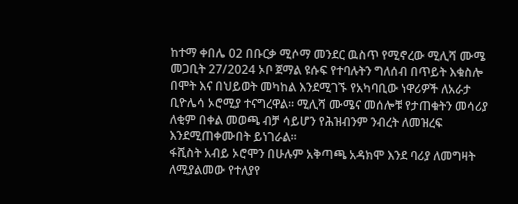ከተማ ቀበሌ 02 በቡርቃ ሚሶማ መንደር ዉስጥ የሚኖረው ሚሊሻ ሙሜ መጋቢት 27/2024 ኦቦ ጀማል ዩሱፍ የተባሉትን ግለሰብ በጥይት እቁስሎ በሞት እና በህይወት መካከል እንደሚገኙ የአካባቢው ነዋሪዎች ለአራታ ቢዮሌሳ ኦሮሚያ ተናግረዋል። ሚሊሻ ሙሜና መሰሎቹ የታጠቁትን መሳሪያ ለቂም በቀል መወጫ ብቻ ሳይሆን የሕዝብንም ንብረት ለመዝረፍ እንደሚጠቀሙበት ይነገራል።
ፋሺስት አብይ ኦሮሞን በሁሉም አቅጣጫ አዳክሞ እንደ ባሪያ ለመግዛት ለሚያልመው የተለያየ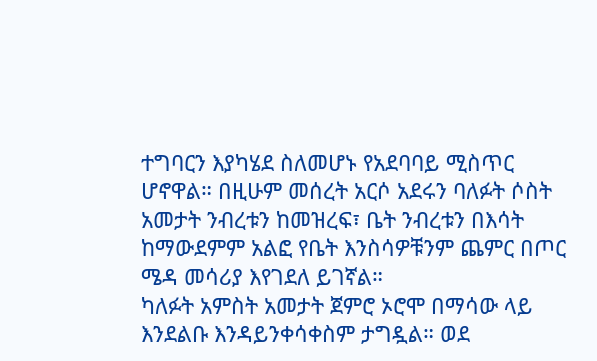ተግባርን እያካሄደ ስለመሆኑ የአደባባይ ሚስጥር ሆኖዋል። በዚሁም መሰረት አርሶ አደሩን ባለፉት ሶስት አመታት ንብረቱን ከመዝረፍ፣ ቤት ንብረቱን በእሳት ከማውደምም አልፎ የቤት እንስሳዎቹንም ጨምር በጦር ሜዳ መሳሪያ እየገደለ ይገኛል።
ካለፉት አምስት አመታት ጀምሮ ኦሮሞ በማሳው ላይ እንደልቡ እንዳይንቀሳቀስም ታግዷል። ወደ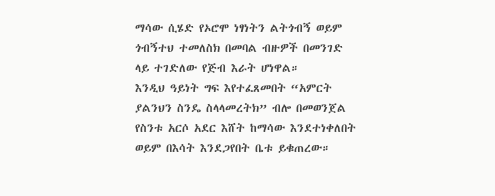ማሳው ሲሄድ የኦሮሞ ነፃነትን ልትጎብኝ ወይም ጎብኝተህ ተመለስክ በመባል ብዙዎች በመንገድ ላይ ተገድለው የጅብ እራት ሆነዋል።
እንዲህ ዓይነት ግፍ እየተፈጸመበት “አምርት ያልንህን ስንዴ ስላላመረትክ” ብሎ በመወንጀል የስንቱ አርሶ አደር እሸት ከማሳው እንደተነቀለበት ወይም በእሳት እንደጋየበት ቤቱ ይቁጠረው።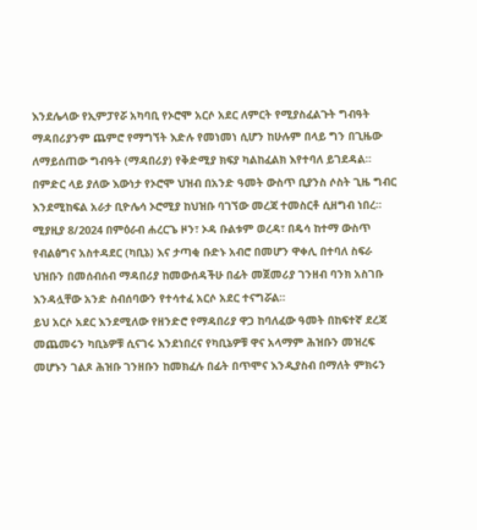እንደሌላው የኢምፓየሯ አካባቢ የኦሮሞ አርሶ አደር ለምርት የሚያስፈልጉት ግብዓት ማዳበሪያንም ጨምሮ የማግኘት እድሉ የመነመነ ሲሆን ከሁሉም በላይ ግን በጊዜው ለማይሰጠው ግብዓት (ማዳበሪያ) የቅድሚያ ክፍያ ካልከፈልክ እየተባለ ይገደዳል። በምድር ላይ ያለው እውነታ የኦሮሞ ህዝብ በአንድ ዓመት ውስጥ ቢያንስ ሶስት ጊዜ ግብር እንደሚከፍል አራታ ቢዮሌሳ ኦሮሚያ ከህዝቡ ባገኘው መረጃ ተመስርቶ ሲዘግብ ነበረ።
ሚያዚያ 8/2024 በምዕራብ ሐረርጌ ዞን፣ ኦዳ ቡልቱም ወረዳ፣ በዴሳ ከተማ ውስጥ የብልፅግና አስተዳደር (ካቢኔ) እና ታጣቂ ቡድኑ አብሮ በመሆን ዋቀሊ በተባለ ስፍራ ህዝቡን በመሰብሰብ ማዳበሪያ ከመውሰዳችሁ በፊት መጀመሪያ ገንዘብ ባንክ አስገቡ እንዳሏቸው አንድ ስብሰባውን የተሳተፈ አርሶ አደር ተናግሯል።
ይህ አርሶ አደር እንደሚለው የዘንድሮ የማዳበሪያ ዋጋ ከባለፈው ዓመት በከፍተኛ ደረጃ መጨመሩን ካቢኔዎቹ ሲናገሩ እንደነበረና የካቢኔዎቹ ዋና አላማም ሕዝቡን መዝረፍ መሆኑን ገልጾ ሕዝቡ ገንዘቡን ከመክፈሉ በፊት በጥሞና እንዲያስብ በማለት ምክሩን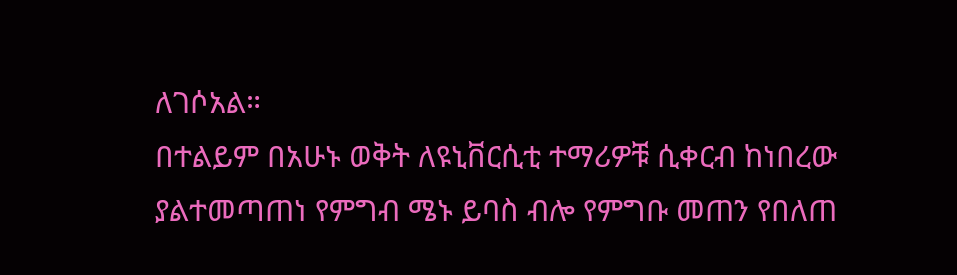ለገሶአል።
በተልይም በአሁኑ ወቅት ለዩኒቨርሲቲ ተማሪዎቹ ሲቀርብ ከነበረው ያልተመጣጠነ የምግብ ሜኑ ይባስ ብሎ የምግቡ መጠን የበለጠ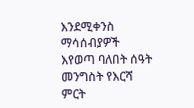እንደሚቀንስ ማሳሰብያዎች እየወጣ ባለበት ሰዓት መንግስት የእርሻ ምርት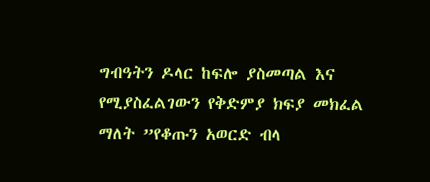ግብዓትን ዶላር ከፍሎ ያስመጣል እና የሚያስፈልገውን የቅድምያ ክፍያ መክፈል ማለት ”የቆጡን አወርድ ብላ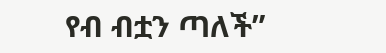የብ ብቷን ጣለች”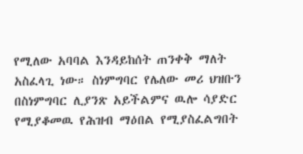የሚለው አባባል እንዳይከሰት ጠንቀቅ ማለት አስፈላጊ ነው። ስነምግባር የሌለው መሪ ህዝቡን በስነምግባር ሊያንጽ አይችልምና ዉሎ ሳያድር የሚያቆመዉ የሕዝብ ማዕበል የሚያስፈልግበት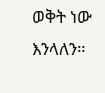ወቅት ነው እንላለን።